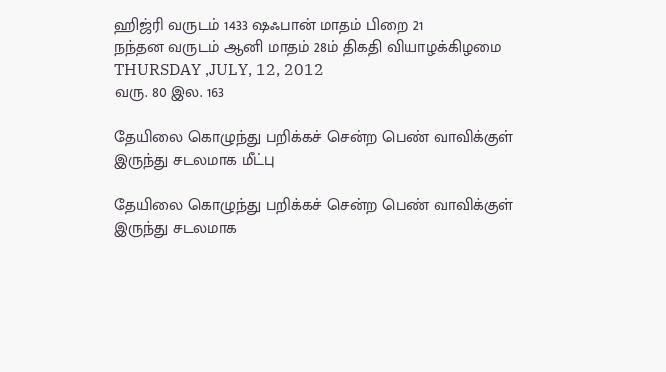ஹிஜ்ரி வருடம் 1433 ஷஃபான் மாதம் பிறை 21
நந்தன வருடம் ஆனி மாதம் 28ம் திகதி வியாழக்கிழமை
THURSDAY ,JULY, 12, 2012
வரு. 80 இல. 163

தேயிலை கொழுந்து பறிக்கச் சென்ற பெண் வாவிக்குள் இருந்து சடலமாக மீட்பு

தேயிலை கொழுந்து பறிக்கச் சென்ற பெண் வாவிக்குள் இருந்து சடலமாக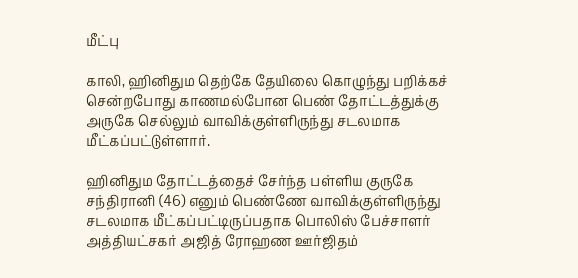மீட்பு

காலி, ஹினிதும தெற்கே தேயிலை கொழுந்து பறிக்கச் சென்றபோது காணமல்போன பெண் தோட்டத்துக்கு அருகே செல்லும் வாவிக்குள்ளிருந்து சடலமாக மீட்கப்பட்டுள்ளார்.

ஹினிதும தோட்டத்தைச் சேர்ந்த பள்ளிய குருகே சந்திரானி (46) எனும் பெண்ணே வாவிக்குள்ளிருந்து சடலமாக மீட்கப்பட்டிருப்பதாக பொலிஸ் பேச்சாளர் அத்தியட்சகர் அஜித் ரோஹண ஊர்ஜிதம்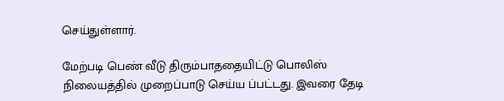செய்துள்ளார்.

மேற்படி பெண் வீடு திரும்பாததையிட்டு பொலிஸ் நிலையத்தில் முறைப்பாடு செய்ய ப்பட்டது. இவரை தேடி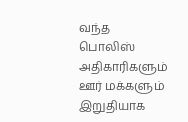வந்த பொலிஸ் அதிகாரிகளும் ஊர் மக்களும் இறுதியாக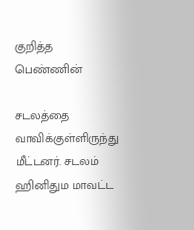குறித்த பெண்ணின்

சடலத்தை வாவிக்குள்ளிருந்து மீட்டனர். சடலம் ஹினிதும மாவட்ட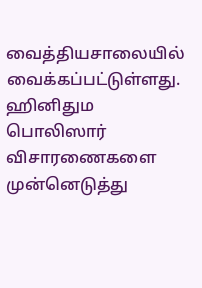வைத்தியசாலையில் வைக்கப்பட்டுள்ளது. ஹினிதும பொலிஸார் விசாரணைகளை முன்னெடுத்து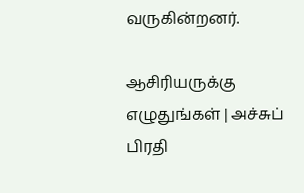வருகின்றனர்.

ஆசிரியருக்கு எழுதுங்கள் | அச்சுப் பிரதி